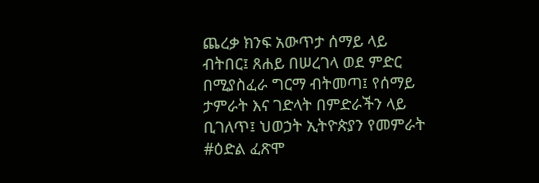ጨረቃ ክንፍ አውጥታ ሰማይ ላይ ብትበር፤ ጸሐይ በሠረገላ ወደ ምድር በሚያስፈራ ግርማ ብትመጣ፤ የሰማይ ታምራት እና ገድላት በምድራችን ላይ ቢገለጥ፤ ህወኃት ኢትዮጵያን የመምራት #ዕድል ፈጽሞ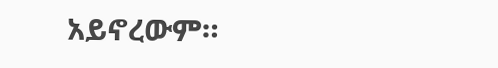አይኖረውም።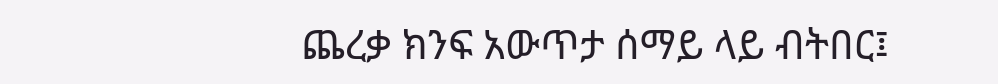ጨረቃ ክንፍ አውጥታ ሰማይ ላይ ብትበር፤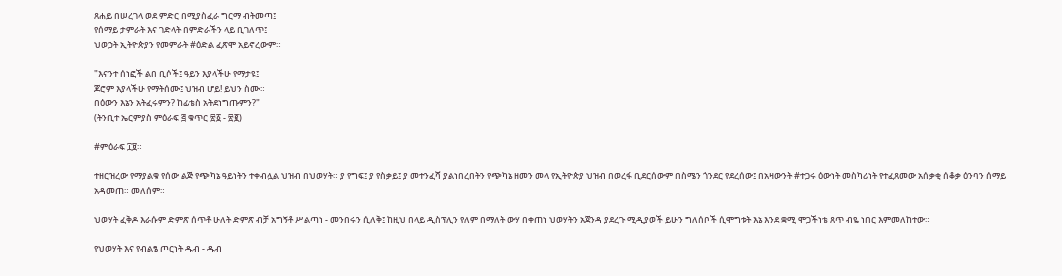ጸሐይ በሠረገላ ወደ ምድር በሚያስፈራ ግርማ ብትመጣ፤
የሰማይ ታምራት እና ገድላት በምድራችን ላይ ቢገለጥ፤
ህወኃት ኢትዮጵያን የመምራት #ዕድል ፈጽሞ አይኖረውም።

"እናንተ ሰነፎች ልበ ቢሶች፤ ዓይን እያላችሁ የማታዩ፤
ጆሮም እያላችሁ የማትሰሙ፤ ህዝብ ሆይ! ይህን ስሙ።
በዕውን እኔን አትፈሩምን? ከፊቴስ አትደነግጡምን?"
(ትንቢተ ኤርምያስ ምዕራፍ ፭ ቁጥር ፳፩ - ፳፪)

#ምዕራፍ ፲፱።

ተዘርዝረው የማያልቁ የሰው ልጅ የጭካኔ ዓይነትን ተቀብሏል ህዝብ በህወሃት። ያ የግፍ፤ ያ የስቃይ፤ ያ መተንፈሻ ያልነበረበትን የጭካኔ ዘመን መላ የኢትዮጵያ ህዝብ በወረፋ ቢደርሰውም በስሜን ጎንደር የደረሰው፤ በአዛውንት #ተጋሩ ዕውነት መስካሪነት የተፈጸመው አሰቃቂ ሰቆቃ ዕንባን ሰማይ አዳመጠ። መለሰም።

ህወሃት ፈቅዶ እራሱም ድምጽ ሰጥቶ ሁለት ድምጽ ብቻ አግኝቶ ሥልጣነ - መንበሩን ሲለቅ፤ ከዚህ በላይ ዲስፕሊን የለም በማለት ውሃ በቀጠነ ህወሃትን አጀንዳ ያደረጉ ሚዲያወች ይሁን ግለሰቦች ሲሞግቱት እኔ እንደ ቋሚ ሞጋችነቴ ጸጥ ብዬ ነበር እምመለከተው።

የህወሃት እና የብልፄ ጦርነት ዱብ - ዱብ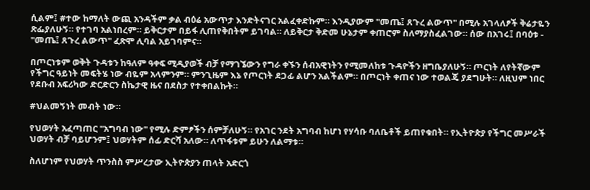ሲልም፤ #ተው ከማለት ውጪ አንዳችም ቃል ብዕሬ አውጥታ እንድትናገር አልፈቀድኩም። እንዲያውም "መጤ፤ ጸጉረ ልውጥ" በሚሉ አገላለፆች ቅሬታዬን ጽፌያለሁኝ። የተገባ አልነበረም። ይቅርታም በይፋ ሊጠየቅበትም ይገባል። ለይቅርታ ቅድመ ሁኔታም ቀጠሮም ስለማያስፈልገው። ሰው በአገሩ፤ በባዕቱ - "መጤ፤ ጸጉረ ልውጥ" ፈጽሞ ሊባል አይገባምና።

በጦርነቱም ወቅት ጉዳቱን ከዓለም ዓቀፍ ሚዲያወች ብቻ የማገኜውን የግራ ቀኙን ሰብአዊነትን የሚመለከቱ ጉዳዮችን ዘግቤያለሁኝ። ጦርነት ለየትኛውም የችግር ዓይነት መፍትሄ ነው ብዬም አላምንም። ምንጊዜም እኔ የጦርነት ደጋፊ ልሆን አልችልም። በጦርነት ቀጠና ነው ተወልጄ ያደግሁት። ለዚህም ነበር የደቡብ አፍሪካው ድርድርን ስኬታዊ ዜና በደስታ የተቀበልኩት።

#ህልመኝነት መብት ነው።

የህወሃት አፈጣጠር "አግባብ ነው" የሚሉ ድምፆችን ሰምቻለሁኝ። የአገር ንደት አግባብ ከሆነ የሃሳቡ ባለቤቶች ይጠየቁበት። የኢትዮጵያ የችግር መሥራች ህወሃት ብቻ ባይሆንም፤ ህወሃትም ሰፊ ድርሻ አለው። ለጥፋቱም ይሁን ለልማቱ።

ስለሆነም የህወሃት ጥንስስ ምሥረታው ኢትዮጵያን ጠላት አድርጎ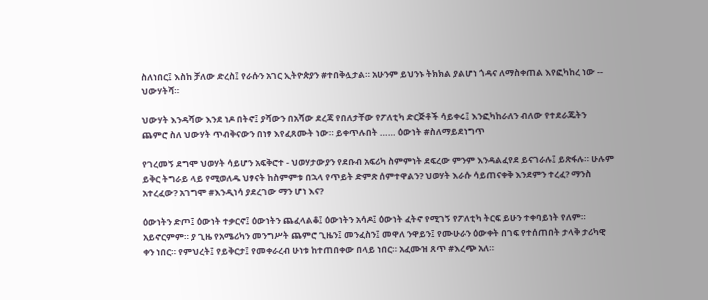ስለነበር፤ እስከ ቻለው ድረስ፤ የራሱን አገር ኢትዮጵያን #ተበቅሏታል። አሁንም ይህንኑ ትክክል ያልሆነ ጎዳና ለማስቀጠል እየፎካከረ ነው -- ህውሃትሻ።

ህውሃት እንዳሻው እንደ ነዶ በትኖ፤ ያሻውን በአሻው ደረጃ የበለታቸው የፖለቲካ ድርጅቶች ሳይቀሩ፤ እንፎካከራለን ብለው የተደራጁትን ጨምሮ ስለ ህውሃት ጥብቅናውን በነፃ እየፈጸሙት ነው። ይቀጥሉበት …… ዕውነት #ስለማይደነግጥ

የገረመኝ ደግሞ ህወሃት ሳይሆን አፍቅሮተ - ህወሃታውያን የደቡብ አፍሪካ ስምምነት ደፍረው ምንም እንዳልፈየደ ይናገራሉ፤ ይጽፋሉ። ሁሉም ይቅር ትግራይ ላይ የሚወለዱ ህፃናት ከስምምቱ በኋላ የጥይት ድምጽ ሰምተዋልን? ህወሃት እራሱ ሳይጠናቀቅ እንደምን ተረፈ? ማንስ አተረፈው? አገግሞ #እንዲነሳ ያደረገው ማን ሆነ እና?

ዕውነትን ድጦ፤ ዕውነት ተቃርኖ፤ ዕውነትን ጨፈላልቆ፤ ዕውነትን አሳዶ፤ ዕውነት ፈትኖ የሚገኝ የፖለቲካ ትርፍ ይሁን ተቀባይነት የለም። አይኖርምም። ያ ጊዜ የአሜሪካን መንግሥት ጨምሮ ጊዜን፤ መንፈስን፤ መዋለ ንዋይን፤ የሙሁራን ዕውቀት በገፍ የተሰጠበት ታላቅ ታሪካዊ ቀን ነበር። የምህረት፤ የይቅርታ፤ የመቀራረብ ሁነቱ ከተጠበቀው በላይ ነበር። አፈሙዝ ጸጥ #እረጭ አለ።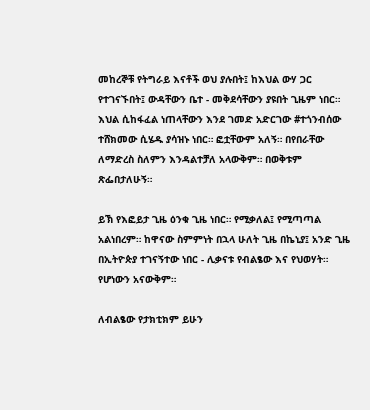መከረኞቹ የትግራይ እናቶች ወህ ያሉበት፤ ከእህል ውሃ ጋር የተገናኙበት፤ ውዳቸውን ቤተ - መቅደሳቸውን ያዩበት ጊዜም ነበር። እህል ሲከፋፈል ነጠላቸውን እንደ ገመድ አድርገው #ተጎንብሰው ተሸክመው ሲሄዱ ያሳዝኑ ነበር። ፎቷቸውም አለኝ። በየበራቸው ለማድረስ ስለምን እንዳልተቻለ አላውቅም። በወቅቱም ጽፌበታለሁኝ።

ይኽ የእፎይታ ጊዜ ዕንቁ ጊዜ ነበር። የሚቃለል፤ የሚጣጣል አልነበረም። ከዋናው ስምምነት በኋላ ሁለት ጊዜ በኬኒያ፤ አንድ ጊዜ በኢትዮጵያ ተገናኝተው ነበር - ሊቃናቱ የብልፄው እና የህወሃት። የሆነውን አናውቅም።

ለብልፄው የታክቲክም ይሁን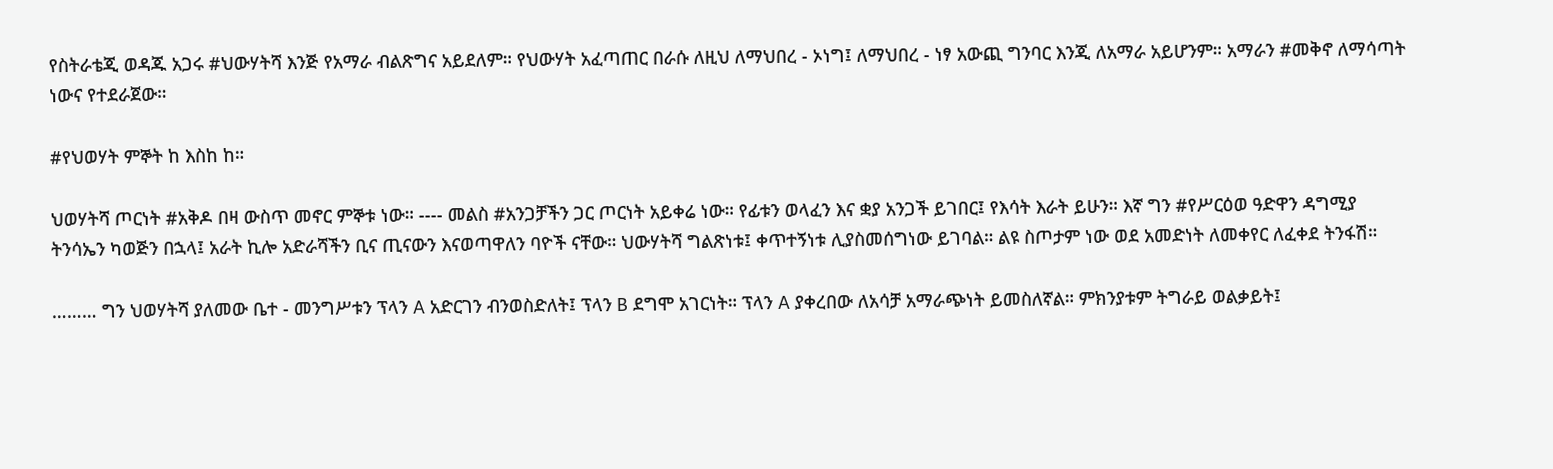የስትራቴጂ ወዳጁ አጋሩ #ህውሃትሻ እንጅ የአማራ ብልጽግና አይደለም። የህውሃት አፈጣጠር በራሱ ለዚህ ለማህበረ - ኦነግ፤ ለማህበረ - ነፃ አውጪ ግንባር እንጂ ለአማራ አይሆንም። አማራን #መቅኖ ለማሳጣት ነውና የተደራጀው።

#የህወሃት ምኞት ከ እስከ ከ።

ህወሃትሻ ጦርነት #አቅዶ በዛ ውስጥ መኖር ምኞቱ ነው። ---- መልስ #አንጋቻችን ጋር ጦርነት አይቀሬ ነው። የፊቱን ወላፈን እና ቋያ አንጋች ይገበር፤ የእሳት እራት ይሁን። እኛ ግን #የሥርዕወ ዓድዋን ዳግሚያ ትንሳኤን ካወጅን በኋላ፤ አራት ኪሎ አድራሻችን ቢና ጢናውን እናወጣዋለን ባዮች ናቸው። ህውሃትሻ ግልጽነቱ፤ ቀጥተኝነቱ ሊያስመሰግነው ይገባል። ልዩ ስጦታም ነው ወደ አመድነት ለመቀየር ለፈቀደ ትንፋሽ።

……… ግን ህወሃትሻ ያለመው ቤተ - መንግሥቱን ፕላን A አድርገን ብንወስድለት፤ ፕላን B ደግሞ አገርነት። ፕላን A ያቀረበው ለአሳቻ አማራጭነት ይመስለኛል። ምክንያቱም ትግራይ ወልቃይት፤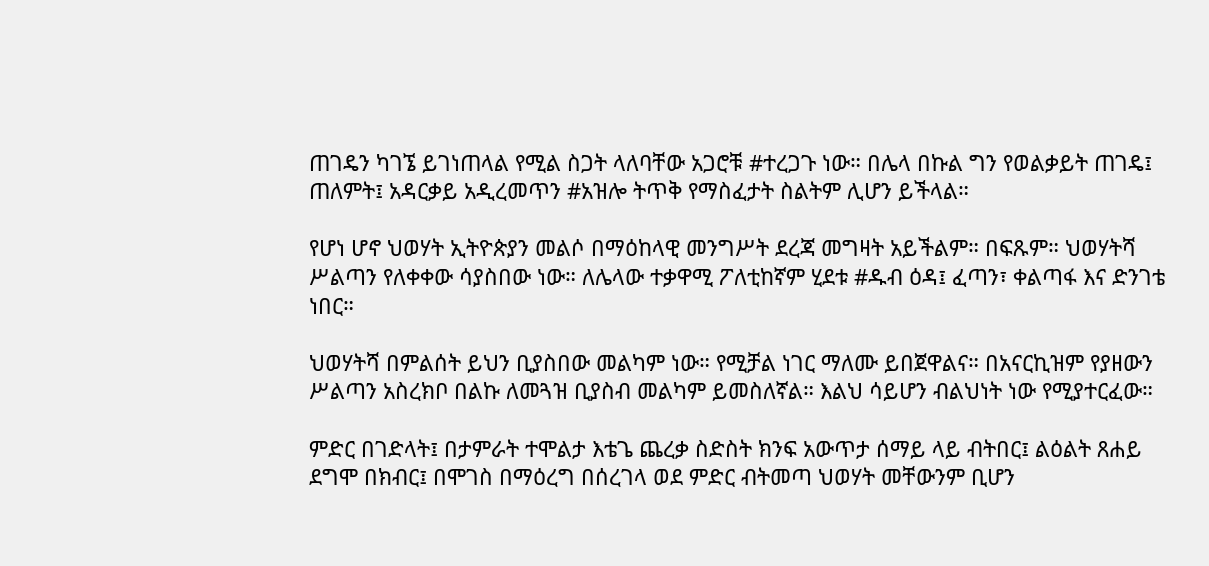ጠገዴን ካገኜ ይገነጠላል የሚል ስጋት ላለባቸው አጋሮቹ #ተረጋጉ ነው። በሌላ በኩል ግን የወልቃይት ጠገዴ፤ ጠለምት፤ አዳርቃይ አዲረመጥን #አዝሎ ትጥቅ የማስፈታት ስልትም ሊሆን ይችላል።

የሆነ ሆኖ ህወሃት ኢትዮጵያን መልሶ በማዕከላዊ መንግሥት ደረጃ መግዛት አይችልም። በፍጹም። ህወሃትሻ ሥልጣን የለቀቀው ሳያስበው ነው። ለሌላው ተቃዋሚ ፖለቲከኛም ሂደቱ #ዱብ ዕዳ፤ ፈጣን፣ ቀልጣፋ እና ድንገቴ ነበር።

ህወሃትሻ በምልሰት ይህን ቢያስበው መልካም ነው። የሚቻል ነገር ማለሙ ይበጀዋልና። በአናርኪዝም የያዘውን ሥልጣን አስረክቦ በልኩ ለመጓዝ ቢያስብ መልካም ይመስለኛል። እልህ ሳይሆን ብልህነት ነው የሚያተርፈው።

ምድር በገድላት፤ በታምራት ተሞልታ እቴጌ ጨረቃ ስድስት ክንፍ አውጥታ ሰማይ ላይ ብትበር፤ ልዕልት ጸሐይ ደግሞ በክብር፤ በሞገስ በማዕረግ በሰረገላ ወደ ምድር ብትመጣ ህወሃት መቸውንም ቢሆን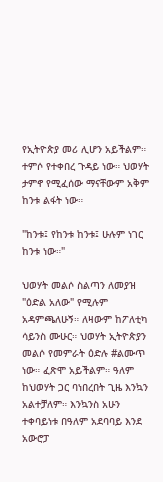የኢትዮጵያ መሪ ሊሆን አይችልም። ተምሶ የተቀበረ ጉዳይ ነው። ህወሃት ታምኖ የሚፈሰው ማናቸውም አቅም ከንቱ ልፋት ነው።

"ከንቱ፤ የከንቱ ከንቱ፤ ሁሉም ነገር ከንቱ ነው።"

ህወሃት መልሶ ስልጣን ለመያዝ "ዕድል አለው" የሚሉም አዳምጫለሁኝ። ለዛውም ከፖለቲካ ሳይንስ ሙሁር። ህወሃት ኢትዮጵያን መልሶ የመምራት ዕድሉ #ልሙጥ ነው። ፈጽሞ አይችልም። ዓለም ከህወሃት ጋር ባነበረበት ጊዜ እንኳን አልተቻለም። እንኳንስ አሁን ተቀባይነቱ በዓለም አደባባይ እንደ አውሮፓ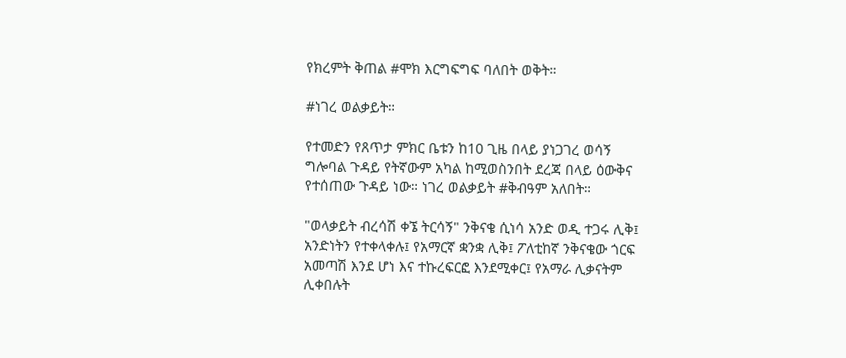የክረምት ቅጠል #ሞክ እርግፍግፍ ባለበት ወቅት።

#ነገረ ወልቃይት።

የተመድን የጸጥታ ምክር ቤቱን ከ10 ጊዜ በላይ ያነጋገረ ወሳኝ ግሎባል ጉዳይ የትኛውም አካል ከሚወስንበት ደረጃ በላይ ዕውቅና የተሰጠው ጉዳይ ነው። ነገረ ወልቃይት #ቅብዓም አለበት።

"ወላቃይት ብረሳሽ ቀኜ ትርሳኝ" ንቅናቄ ሲነሳ አንድ ወዲ ተጋሩ ሊቅ፤ አንድነትን የተቀላቀሉ፤ የአማርኛ ቋንቋ ሊቅ፤ ፖለቲከኛ ንቅናቄው ጎርፍ አመጣሽ እንደ ሆነ እና ተኩረፍርፎ እንደሚቀር፤ የአማራ ሊቃናትም ሊቀበሉት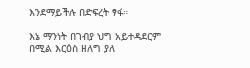እንደማይችሉ በድፍረት ፃፋ።

እኔ ማንነት በገብያ ህግ አይተዳደርም በሚል እርዕስ ዘለግ ያለ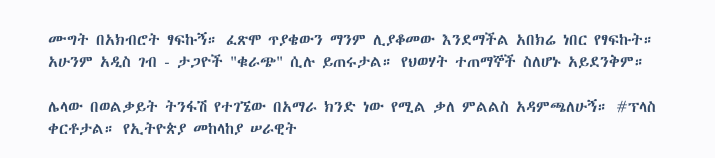ሙግት በአክብሮት ፃፍኩኝ። ፈጽሞ ጥያቄውን ማንም ሊያቆመው እንደማችል አበክሬ ነበር የፃፍኩት። አሁንም አዲስ ገብ - ታጋዮች "ቁራጭ" ሲሉ ይጠሩታል። የህወሃት ተጠማኞች ስለሆኑ አይደንቅም።

ሌላው በወልቃይት ትንፋሽ የተገኜው በአማራ ክንድ ነው የሚል ቃለ ምልልስ አዳምጫለሁኝ። #ፕላስ ቀርቶታል። የኢትዮጵያ መከላከያ ሠራዊት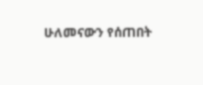ሁለመናውን የሰጠበት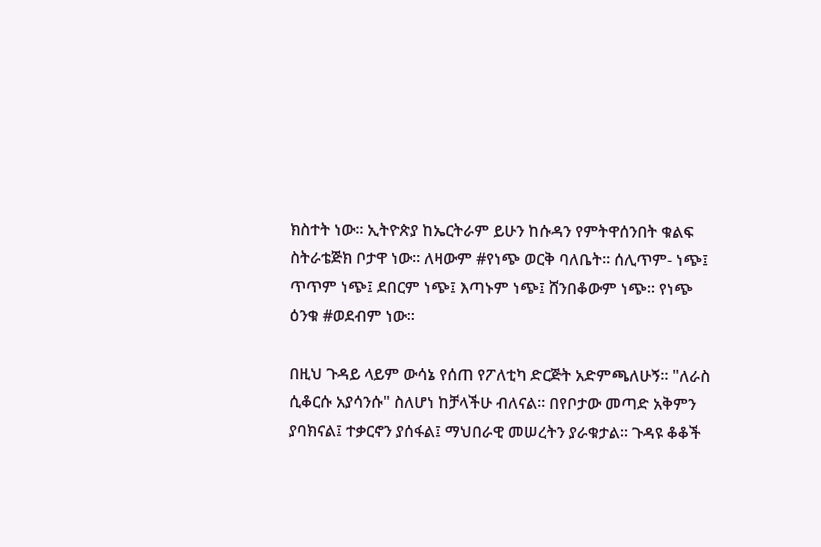ክስተት ነው። ኢትዮጵያ ከኤርትራም ይሁን ከሱዳን የምትዋሰንበት ቁልፍ ስትራቴጅክ ቦታዋ ነው። ለዛውም #የነጭ ወርቅ ባለቤት። ሰሊጥም- ነጭ፤ ጥጥም ነጭ፤ ደበርም ነጭ፤ እጣኑም ነጭ፤ ሸንበቆውም ነጭ። የነጭ ዕንቁ #ወደብም ነው።

በዚህ ጉዳይ ላይም ውሳኔ የሰጠ የፖለቲካ ድርጅት አድምጫለሁኝ። "ለራስ ሲቆርሱ አያሳንሱ" ስለሆነ ከቻላችሁ ብለናል። በየቦታው መጣድ አቅምን ያባክናል፤ ተቃርኖን ያሰፋል፤ ማህበራዊ መሠረትን ያራቁታል። ጉዳዩ ቆቆች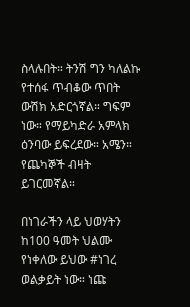ስላሉበት። ትንሽ ግን ካለልኩ የተሰፋ ጥብቆው ጥበት ውሽክ አድርጎኛል። ግፍም ነው። የማይካድራ አምላክ ዕንባው ይፍረደው። አሜን። የጨካኞች ብዛት ይገርመኛል።

በነገራችን ላይ ህወሃትን ከ100 ዓመት ህልሙ የነቀለው ይህው #ነገረ ወልቃይት ነው። ነጩ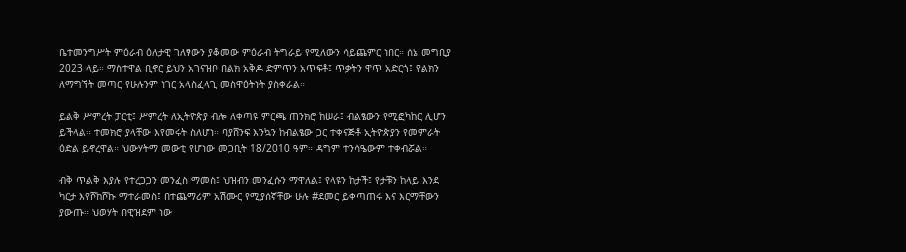ቤተመንግሥት ምዕራብ ዕለታዊ ገለፃውን ያቆመው ምዕራብ ትግራይ የሚለውን ሳይጨምር ነበር። ሰኔ መግቢያ 2023 ላይ። ማስተዋል ቢኖር ይህን አገናዝቦ በልክ አቅዶ ድምጥን አጥፍቶ፤ ጥቃትን ዋጥ አድርጎ፤ የልክን ለማግኘት መጣር የሁሉንም ነገር አላስፈላጊ መስዋዕትነት ያስቀራል።

ይልቅ ሥምረት ፓርቲ፤ ሥምረት ለኢትዮጵያ ብሎ ለቀጣዩ ምርጫ ጠንክሮ ከሠራ፤ ብልፄውን የሚፎካከር ሊሆን ይችላል። ተመክሮ ያላቸው እየመሩት ስለሆነ። ባያሸንፍ እንኳን ከብልፄው ጋር ተቀናጅቶ ኢትዮጵያን የመምራት ዕድል ይኖረዋል። ህውሃትማ መውቲ የሆነው መጋቢት 18/2010 ዓም። ዳግም ተንሳዔውም ተቀብሯል።

ብቅ ጥልቅ እያሉ የተረጋጋን መንፈስ ማመስ፤ ህዝብን መንፈሱን ማዋለል፤ የላዩን ከታች፤ የታቹን ከላይ እንደ ካርታ እየሾከሾኩ ማተራመስ፤ በተጨማሪም አሽሙር የሚያሰኛቸው ሁሉ #ደመር ይቀጣጠሩ እና እርማቸውን ያውጡ። ህወሃት በዊዝደም ነው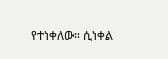የተነቀለው። ሲነቀል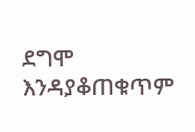ደግሞ እንዳያቆጠቁጥም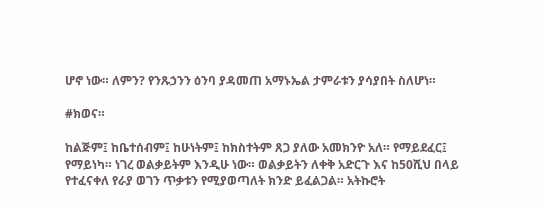ሆኖ ነው። ለምን? የንጹኃንን ዕንባ ያዳመጠ አማኑኤል ታምራቱን ያሳያበት ስለሆነ።

#ክወና።

ከልጅም፤ ከቤተሰብም፤ ከሁነትም፤ ከክስተትም ጸጋ ያለው አመክንዮ አለ። የማይደፈር፤ የማይነካ። ነገረ ወልቃይትም እንዲሁ ነው። ወልቃይትን ለቀቅ አድርጉ እና ከ50ሺህ በላይ የተፈናቀለ የራያ ወገን ጥቃቱን የሚያወጣለት ክንድ ይፈልጋል። አትኩሮት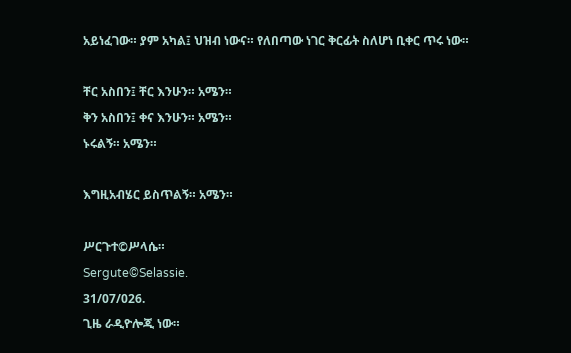አይነፈገው። ያም አካል፤ ህዝብ ነውና። የለበጣው ነገር ቅርፊት ስለሆነ ቢቀር ጥሩ ነው።

ቸር አስበን፤ ቸር እንሁን። አሜን።
ቅን አስበን፤ ቀና እንሁን። አሜን።
ኑሩልኝ። አሜን።

እግዚአብሄር ይስጥልኝ። አሜን።

ሥርጉተ©ሥላሴ።
Sergute©Selassie.
31/07/026.
ጊዜ ራዲዮሎጂ ነው።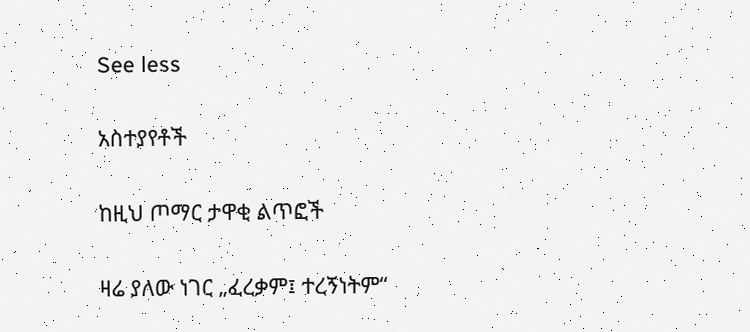See less

አስተያየቶች

ከዚህ ጦማር ታዋቂ ልጥፎች

ዛሬ ያለው ነገር „ፈረቃም፤ ተረኝነትም“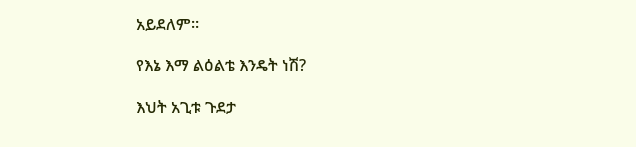አይደለም።

የእኔ እማ ልዕልቴ እንዴት ነሽ?

እህት አጊቱ ጉደታ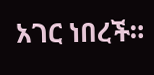አገር ነበረች።